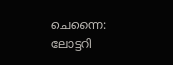ചെന്നൈ: ലോട്ടറി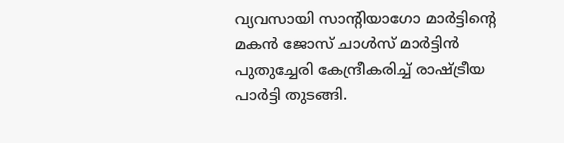വ്യവസായി സാന്റിയാഗോ മാർട്ടിന്റെ മകൻ ജോസ് ചാൾസ് മാർട്ടിൻ പുതുച്ചേരി കേന്ദ്രീകരിച്ച് രാഷ്ട്രീയ പാർട്ടി തുടങ്ങി.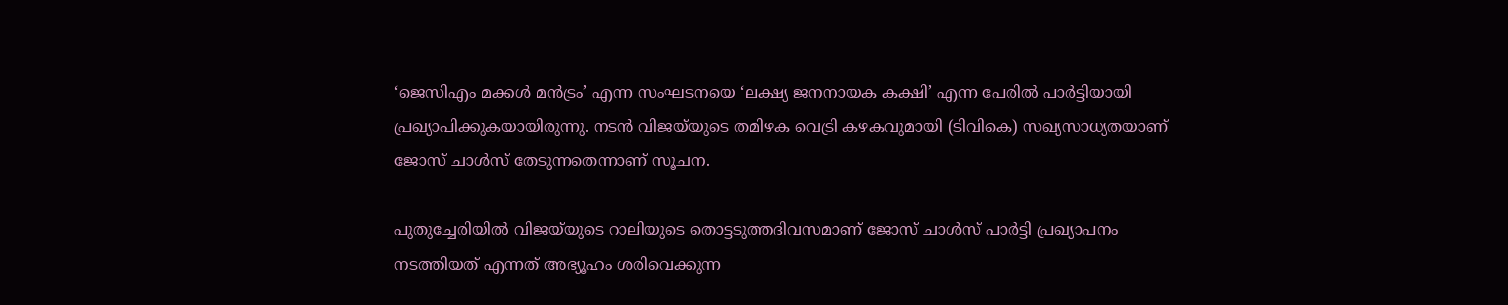‘ജെസിഎം മക്കൾ മൻട്രം’ എന്ന സംഘടനയെ ‘ലക്ഷ്യ ജനനായക കക്ഷി’ എന്ന പേരിൽ പാർട്ടിയായി പ്രഖ്യാപിക്കുകയായിരുന്നു. നടൻ വിജയ്‌യുടെ തമിഴക വെട്രി കഴകവുമായി (ടിവികെ) സഖ്യസാധ്യതയാണ് ജോസ് ചാൾസ് തേടുന്നതെന്നാണ് സൂചന.

പുതുച്ചേരിയിൽ വിജയ്‌യുടെ റാലിയുടെ തൊട്ടടുത്തദിവസമാണ് ജോസ് ചാൾസ് പാർട്ടി പ്രഖ്യാപനം നടത്തിയത് എന്നത് അഭ്യൂഹം ശരിവെക്കുന്ന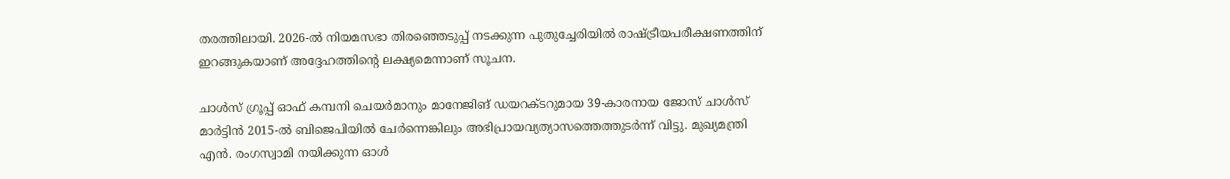തരത്തിലായി. 2026-ൽ നിയമസഭാ തിരഞ്ഞെടുപ്പ് നടക്കുന്ന പുതുച്ചേരിയിൽ രാഷ്ട്രീയപരീക്ഷണത്തിന് ഇറങ്ങുകയാണ് അദ്ദേഹത്തിന്റെ ലക്ഷ്യമെന്നാണ് സൂചന.

ചാൾസ് ഗ്രൂപ്പ് ഓഫ് കമ്പനി ചെയർമാനും മാനേജിങ് ഡയറക്ടറുമായ 39-കാരനായ ജോസ് ചാൾസ് മാർട്ടിൻ 2015-ൽ ബിജെപിയിൽ ചേർന്നെങ്കിലും അഭിപ്രായവ്യത്യാസത്തെത്തുടർന്ന് വിട്ടു. മുഖ്യമന്ത്രി എൻ. രംഗസ്വാമി നയിക്കുന്ന ഓൾ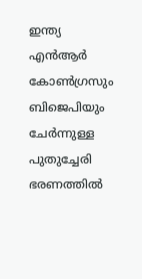ഇന്ത്യ എൻആർ കോൺഗ്രസും ബിജെപിയും ചേർന്നുള്ള പുതുച്ചേരി ഭരണത്തിൽ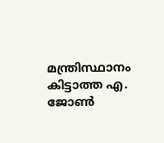മന്ത്രിസ്ഥാനം കിട്ടാത്ത എ. ജോൺ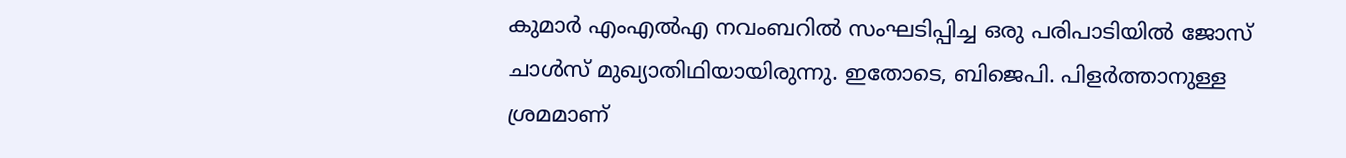കുമാർ എംഎൽഎ നവംബറിൽ സംഘടിപ്പിച്ച ഒരു പരിപാടിയിൽ ജോസ് ചാൾസ് മുഖ്യാതിഥിയായിരുന്നു. ഇതോടെ, ബിജെപി. പിളർത്താനുള്ള ശ്രമമാണ്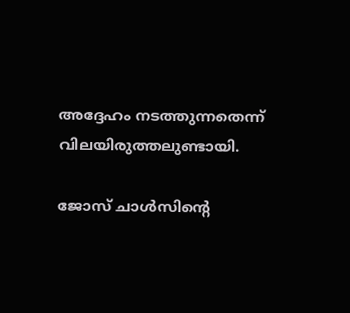അദ്ദേഹം നടത്തുന്നതെന്ന് വിലയിരുത്തലുണ്ടായി.

ജോസ് ചാൾസിന്റെ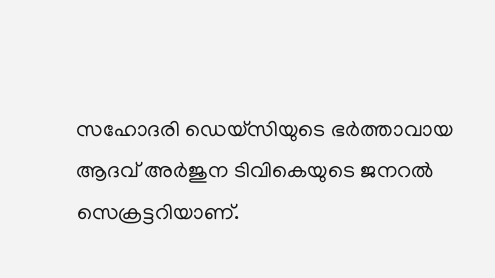സഹോദരി ഡെയ്സിയുടെ ഭർത്താവായ ആദവ് അർജുന ടിവികെയുടെ ജനറൽ സെക്രട്ടറിയാണ്.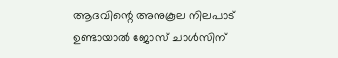ആദവിന്റെ അനുകൂല നിലപാട് ഉണ്ടായാൽ ജോസ് ചാൾസിന്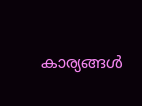കാര്യങ്ങൾ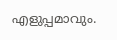എളുപ്പമാവും.